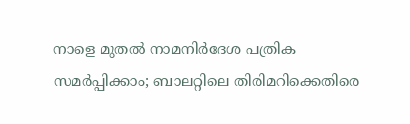നാളെ മുതൽ നാമനിർദേശ പത്രിക സമർപ്പിക്കാം; ബാലറ്റിലെ തിരിമറിക്കെതിരെ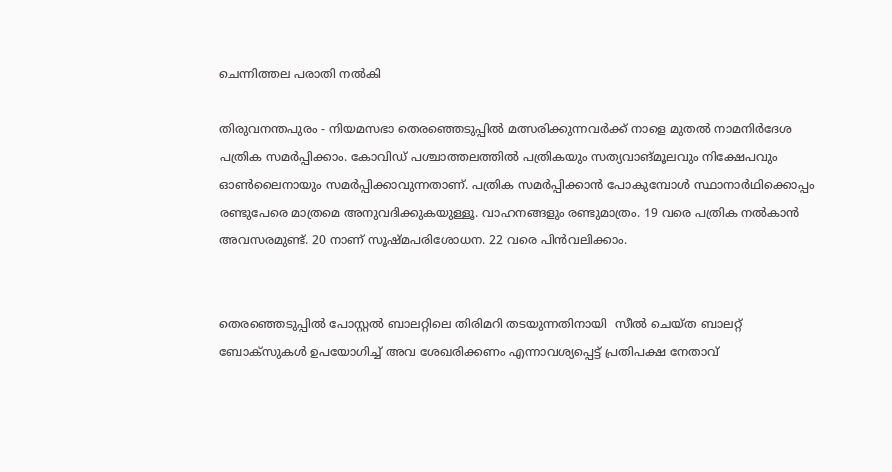ചെന്നിത്തല പരാതി നൽകി

തിരുവനന്തപുരം - നിയമസഭാ തെരഞ്ഞെടുപ്പിൽ മത്സരിക്കുന്നവർക്ക് നാളെ മുതൽ നാമനിർദേശ പത്രിക സമർപ്പിക്കാം. കോവിഡ് പശ്ചാത്തലത്തിൽ പത്രികയും സത്യവാങ്മൂലവും നിക്ഷേപവും ഓൺലൈനായും സമർപ്പിക്കാവുന്നതാണ്. പത്രിക സമർപ്പിക്കാൻ പോകുമ്പോൾ സ്ഥാനാർഥിക്കൊപ്പം രണ്ടുപേരെ മാത്രമെ അനുവദിക്കുകയുള്ളൂ. വാഹനങ്ങളും രണ്ടുമാത്രം. 19 വരെ പത്രിക നൽകാൻ അവസരമുണ്ട്. 20 നാണ് സൂഷ്മപരിശോധന. 22 വരെ പിൻവലിക്കാം.


തെരഞ്ഞെടുപ്പിൽ പോസ്റ്റൽ ബാലറ്റിലെ തിരിമറി തടയുന്നതിനായി  സീൽ ചെയ്ത ബാലറ്റ് ബോക്‌സുകൾ ഉപയോഗിച്ച് അവ ശേഖരിക്കണം എന്നാവശ്യപ്പെട്ട് പ്രതിപക്ഷ നേതാവ്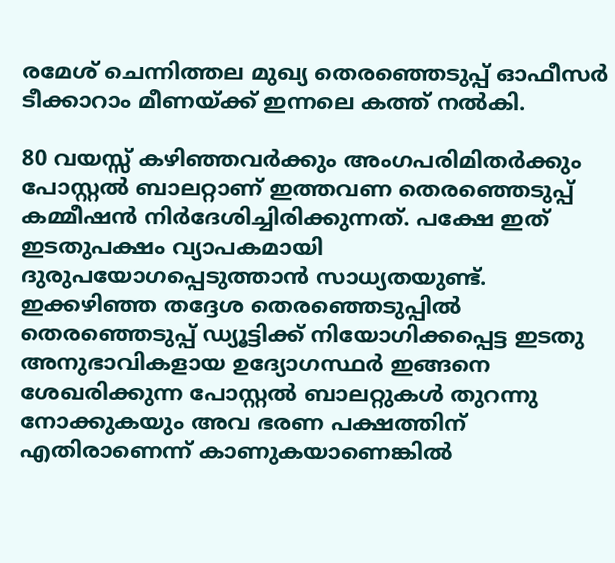രമേശ് ചെന്നിത്തല മുഖ്യ തെരഞ്ഞെടുപ്പ് ഓഫീസർ ടീക്കാറാം മീണയ്ക്ക് ഇന്നലെ കത്ത് നൽകി.

80 വയസ്സ് കഴിഞ്ഞവർക്കും അംഗപരിമിതർക്കും പോസ്റ്റൽ ബാലറ്റാണ് ഇത്തവണ തെരഞ്ഞെടുപ്പ് കമ്മീഷൻ നിർദേശിച്ചിരിക്കുന്നത്. പക്ഷേ ഇത് ഇടതുപക്ഷം വ്യാപകമായി ദുരുപയോഗപ്പെടുത്താൻ സാധ്യതയുണ്ട്. ഇക്കഴിഞ്ഞ തദ്ദേശ തെരഞ്ഞെടുപ്പിൽ തെരഞ്ഞെടുപ്പ് ഡ്യൂട്ടിക്ക് നിയോഗിക്കപ്പെട്ട ഇടതു അനുഭാവികളായ ഉദ്യോഗസ്ഥർ ഇങ്ങനെ ശേഖരിക്കുന്ന പോസ്റ്റൽ ബാലറ്റുകൾ തുറന്നു നോക്കുകയും അവ ഭരണ പക്ഷത്തിന് എതിരാണെന്ന് കാണുകയാണെങ്കിൽ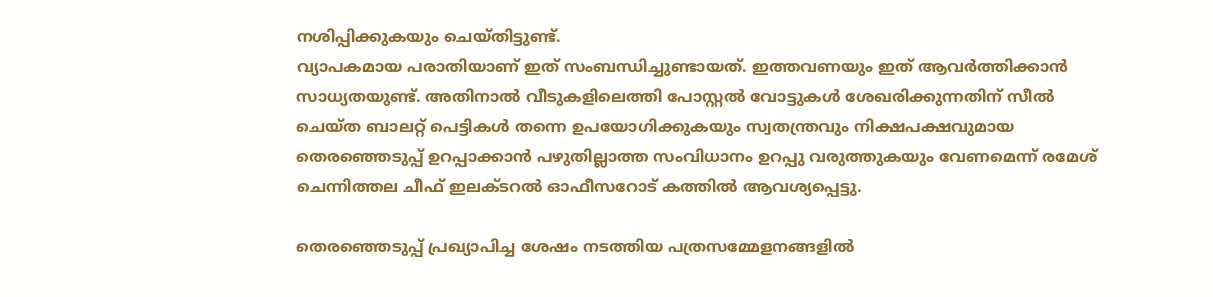നശിപ്പിക്കുകയും ചെയ്തിട്ടുണ്ട്.
വ്യാപകമായ പരാതിയാണ് ഇത് സംബന്ധിച്ചുണ്ടായത്. ഇത്തവണയും ഇത് ആവർത്തിക്കാൻ സാധ്യതയുണ്ട്. അതിനാൽ വീടുകളിലെത്തി പോസ്റ്റൽ വോട്ടുകൾ ശേഖരിക്കുന്നതിന് സീൽ ചെയ്ത ബാലറ്റ് പെട്ടികൾ തന്നെ ഉപയോഗിക്കുകയും സ്വതന്ത്രവും നിക്ഷപക്ഷവുമായ തെരഞ്ഞെടുപ്പ് ഉറപ്പാക്കാൻ പഴുതില്ലാത്ത സംവിധാനം ഉറപ്പു വരുത്തുകയും വേണമെന്ന് രമേശ് ചെന്നിത്തല ചീഫ് ഇലക്ടറൽ ഓഫീസറോട് കത്തിൽ ആവശ്യപ്പെട്ടു.

തെരഞ്ഞെടുപ്പ് പ്രഖ്യാപിച്ച ശേഷം നടത്തിയ പത്രസമ്മേളനങ്ങളിൽ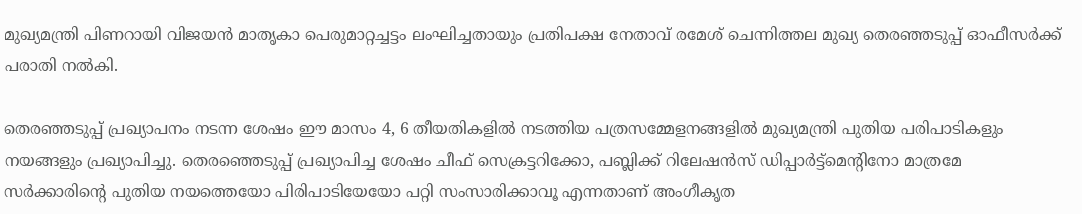മുഖ്യമന്ത്രി പിണറായി വിജയൻ മാതൃകാ പെരുമാറ്റച്ചട്ടം ലംഘിച്ചതായും പ്രതിപക്ഷ നേതാവ് രമേശ് ചെന്നിത്തല മുഖ്യ തെരഞ്ഞടുപ്പ് ഓഫീസർക്ക് പരാതി നൽകി.

തെരഞ്ഞടുപ്പ് പ്രഖ്യാപനം നടന്ന ശേഷം ഈ മാസം 4, 6 തീയതികളിൽ നടത്തിയ പത്രസമ്മേളനങ്ങളിൽ മുഖ്യമന്ത്രി പുതിയ പരിപാടികളും നയങ്ങളും പ്രഖ്യാപിച്ചു. തെരഞ്ഞെടുപ്പ് പ്രഖ്യാപിച്ച ശേഷം ചീഫ് സെക്രട്ടറിക്കോ, പബ്ലിക്ക് റിലേഷൻസ് ഡിപ്പാർട്ട്മെന്റിനോ മാത്രമേ സർക്കാരിന്റെ പുതിയ നയത്തെയോ പിരിപാടിയേയോ പറ്റി സംസാരിക്കാവൂ എന്നതാണ് അംഗീകൃത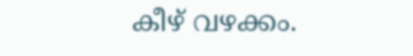കീഴ് വഴക്കം.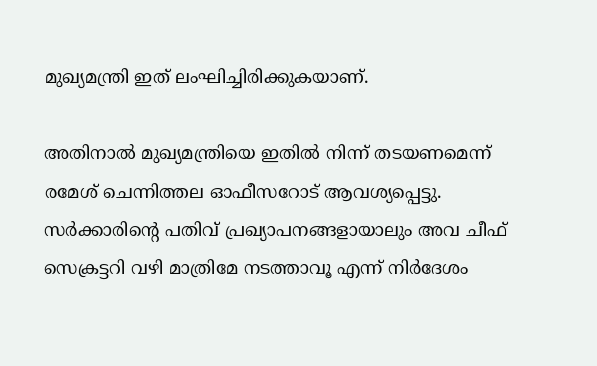മുഖ്യമന്ത്രി ഇത് ലംഘിച്ചിരിക്കുകയാണ്.

അതിനാൽ മുഖ്യമന്ത്രിയെ ഇതിൽ നിന്ന് തടയണമെന്ന് രമേശ് ചെന്നിത്തല ഓഫീസറോട് ആവശ്യപ്പെട്ടു. സർക്കാരിന്റെ പതിവ് പ്രഖ്യാപനങ്ങളായാലും അവ ചീഫ് സെക്രട്ടറി വഴി മാത്രിമേ നടത്താവൂ എന്ന് നിർദേശം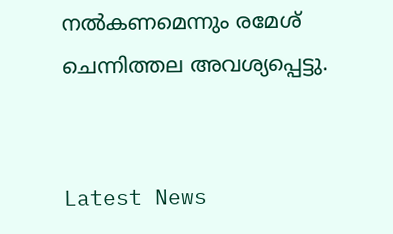നൽകണമെന്നും രമേശ് ചെന്നിത്തല അവശ്യപ്പെട്ടു.


Latest News